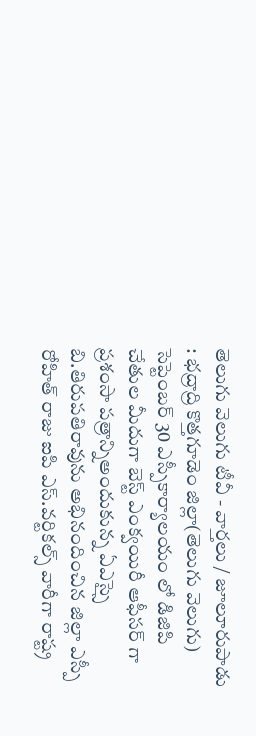తెలుగు వెలుగు టీవీ - వార్తలు / జూలూరుపాడు : భద్రాద్రి కొత్తగూడెం జిల్లా(తెలుగు వెలుగు) సెప్టెంబర్ 30 ఎస్పీకార్యాలయం లో డిజిపి చేతుల మీదుగా బెస్ట్ ఎంక్వయిరీ ఆఫీసర్ గా ప్రశంసా పత్రాన్నిఅందుకున్న ఏఎస్సై బి.తిరుపతిరావును అభినందించిన జిల్లా ఎస్పీ రోహిత్ రాజు ఐపి ఎస్.వర్టికల్స్ వారీగా రాష్ట్ర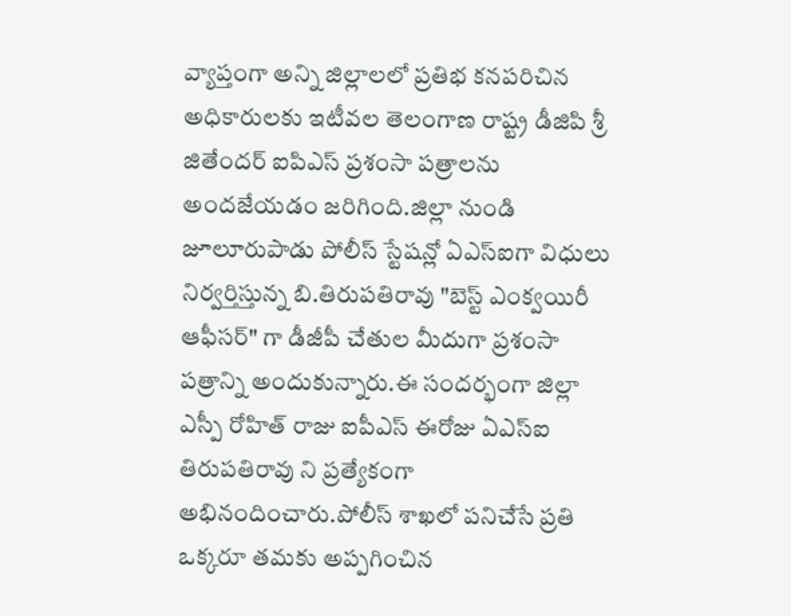వ్యాప్తంగా అన్ని జిల్లాలలో ప్రతిభ కనపరిచిన అధికారులకు ఇటీవల తెలంగాణ రాష్ట్ర డీజిపి శ్రీ జితేందర్ ఐపిఎస్ ప్రశంసా పత్రాలను అందజేయడం జరిగింది.జిల్లా నుండి జూలూరుపాడు పోలీస్ స్టేషన్లో ఏఎస్ఐగా విధులు నిర్వర్తిస్తున్న బి.తిరుపతిరావు "బెస్ట్ ఎంక్వయిరీ ఆఫీసర్" గా డీజీపీ చేతుల మీదుగా ప్రశంసా పత్రాన్ని అందుకున్నారు.ఈ సందర్భంగా జిల్లా ఎస్పీ రోహిత్ రాజు ఐపీఎస్ ఈరోజు ఏఎస్ఐ తిరుపతిరావు ని ప్రత్యేకంగా అభినందించారు.పోలీస్ శాఖలో పనిచేసే ప్రతి ఒక్కరూ తమకు అప్పగించిన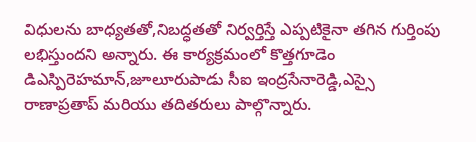విధులను బాధ్యతతో,నిబద్ధతతో నిర్వర్తిస్తే ఎప్పటికైనా తగిన గుర్తింపు లభిస్తుందని అన్నారు. ఈ కార్యక్రమంలో కొత్తగూడెం డిఎస్పిరెహమాన్,జూలూరుపాడు సీఐ ఇంద్రసేనారెడ్డి,ఎస్సై రాణాప్రతాప్ మరియు తదితరులు పాల్గొన్నారు.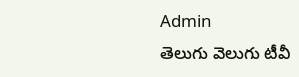Admin
తెలుగు వెలుగు టీవీ